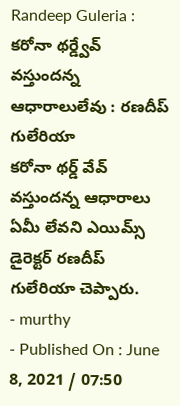Randeep Guleria : కరోనా థర్డ్వేవ్ వస్తుందన్న ఆధారాలులేవు : రణదీప్ గులేరియా
కరోనా థర్డ్ వేవ్ వస్తుందన్న ఆధారాలు ఏమీ లేవని ఎయిమ్స్ డైరెక్టర్ రణదీప్ గులేరియా చెప్పారు.
- murthy
- Published On : June 8, 2021 / 07:50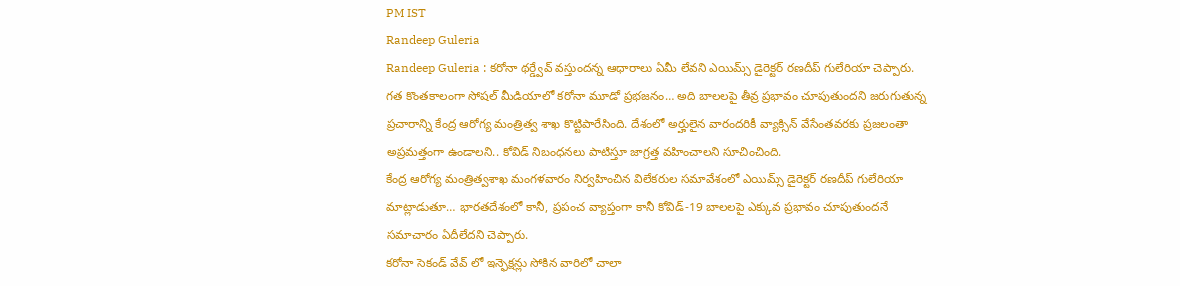PM IST
Randeep Guleria
Randeep Guleria : కరోనా థర్డ్వేవ్ వస్తుందన్న ఆధారాలు ఏమీ లేవని ఎయిమ్స్ డైరెక్టర్ రణదీప్ గులేరియా చెప్పారు. గత కొంతకాలంగా సోషల్ మీడియాలో కరోనా మూడో ప్రభజనం… అది బాలలపై తీవ్ర ప్రభావం చూపుతుందని జరుగుతున్న ప్రచారాన్ని కేంద్ర ఆరోగ్య మంత్రిత్వ శాఖ కొట్టిపారేసింది. దేశంలో అర్హులైన వారందరికీ వ్యాక్సిన్ వేసేంతవరకు ప్రజలంతా అప్రమత్తంగా ఉండాలని.. కోవిడ్ నిబంధనలు పాటిస్తూ జాగ్రత్త వహించాలని సూచించింది.
కేంద్ర ఆరోగ్య మంత్రిత్వశాఖ మంగళవారం నిర్వహించిన విలేకరుల సమావేశంలో ఎయిమ్స్ డైరెక్టర్ రణదీప్ గులేరియా మాట్లాడుతూ… భారతదేశంలో కానీ, ప్రపంచ వ్యాప్తంగా కానీ కోవిడ్-19 బాలలపై ఎక్కువ ప్రభావం చూపుతుందనే సమాచారం ఏదీలేదని చెప్పారు.
కరోనా సెకండ్ వేవ్ లో ఇన్ఫెక్షన్లు సోకిన వారిలో చాలా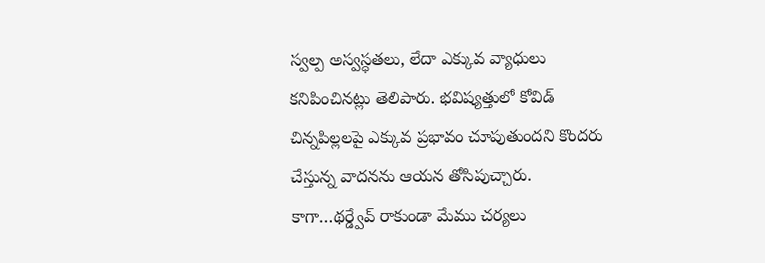స్వల్ప అస్వస్ధతలు, లేదా ఎక్కువ వ్యాధులు కనిపించినట్లు తెలిపారు. భవిష్యత్తులో కోవిడ్ చిన్నపిల్లలపై ఎక్కువ ప్రభావం చూపుతుందని కొందరు చేస్తున్న వాదనను ఆయన తోసిపుచ్చారు. కాగా…థర్డ్వేవ్ రాకుండా మేము చర్యలు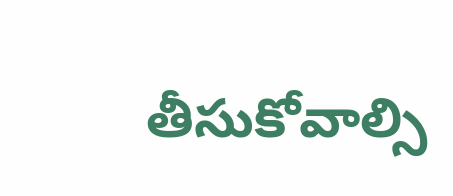తీసుకోవాల్సి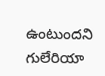ఉంటుందని గులేరియా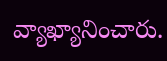వ్యాఖ్యానించారు.